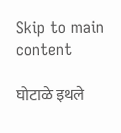Skip to main content

घोटाळे इथले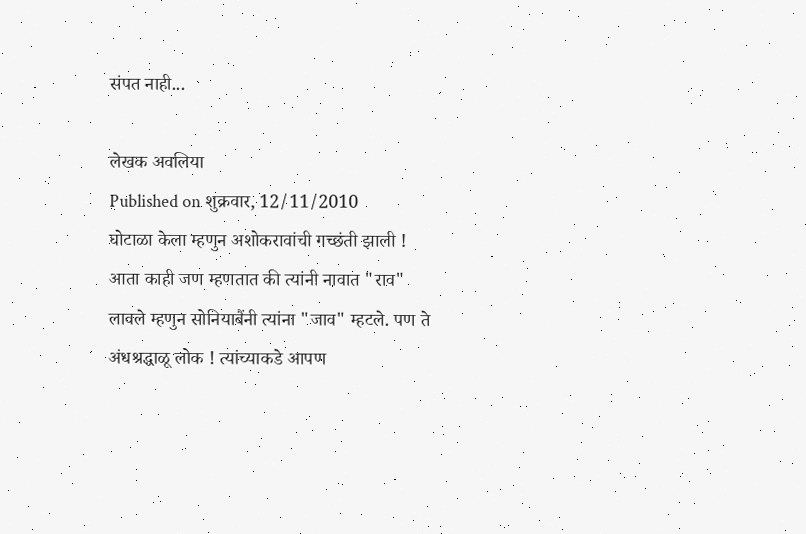संपत नाही...

लेखक अवलिया
Published on शुक्रवार, 12/11/2010
घोटाळा केला म्हणुन अशोकरावांची गच्छंती झाली ! आता काही जण म्हणतात की त्यांनी नावात "राव" लावले म्हणुन सोनियाबैंनी त्यांना "जाव" म्हटले. पण ते अंधश्रद्धाळू लोक ! त्यांच्याकडे आपण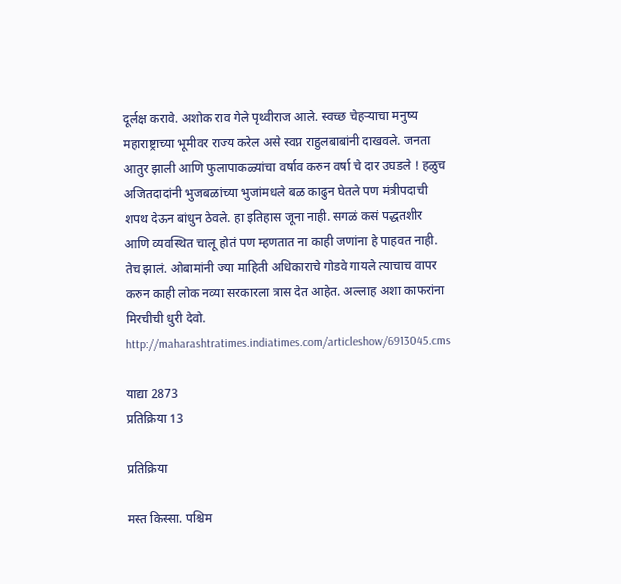दूर्लक्ष करावे. अशोक राव गेले पृथ्वीराज आले. स्वच्छ चेहर्‍याचा मनुष्य महाराष्ट्राच्या भूमीवर राज्य करेल असे स्वप्न राहुलबाबांनी दाखवले. जनता आतुर झाली आणि फुलापाकळ्यांचा वर्षाव करुन वर्षा चे दार उघडले ! हळुच अजितदादांनी भुजबळांच्या भुजांमधले बळ काढुन घेतले पण मंत्रीपदाची शपथ देऊन बांधुन ठेवले. हा इतिहास जूना नाही. सगळं कसं पद्धतशीर आणि व्यवस्थित चालू होतं पण म्हणतात ना काही जणांना हे पाहवत नाही. तेच झालं. ओबामांनी ज्या माहिती अधिकाराचे गोडवे गायले त्याचाच वापर करुन काही लोक नव्या सरकारला त्रास देत आहेत. अल्लाह अशा काफरांना मिरचीची धुरी देवो. http://maharashtratimes.indiatimes.com/articleshow/6913045.cms

याद्या 2873
प्रतिक्रिया 13

प्रतिक्रिया

मस्त किस्सा. पश्चिम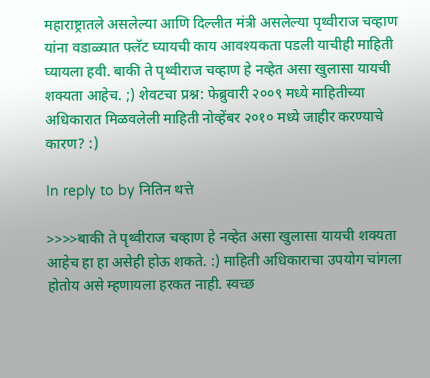महाराष्ट्रातले असलेल्या आणि दिल्लीत मंत्री असलेल्या पृथ्वीराज चव्हाण यांना वडाळ्यात फ्लॅट घ्यायची काय आवश्यकता पडली याचीही माहिती घ्यायला हवी. बाकी ते पृथ्वीराज चव्हाण हे नव्हेत असा खुलासा यायची शक्यता आहेच. ;) शेवटचा प्रश्न: फेब्रुवारी २००९ मध्ये माहितीच्या अधिकारात मिळवलेली माहिती नोव्हेंबर २०१० मध्ये जाहीर करण्याचे कारण? :)

In reply to by नितिन थत्ते

>>>>बाकी ते पृथ्वीराज चव्हाण हे नव्हेत असा खुलासा यायची शक्यता आहेच हा हा असेही होऊ शकते. :) माहिती अधिकाराचा उपयोग चांगला होतोय असे म्हणायला हरकत नाही. स्वच्छ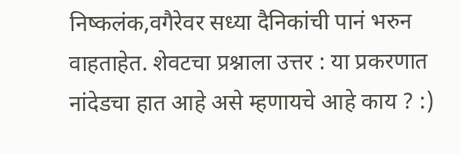निष्कलंक,वगैरेवर सध्या दैनिकांची पानं भरुन वाहताहेत. शेवटचा प्रश्नाला उत्तर : या प्रकरणात नांदेडचा हात आहे असे म्हणायचे आहे काय ? :)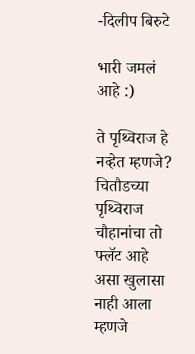-दिलीप बिरुटे

भारी जमलं आहे :)

ते पृथ्विराज हे नव्हेत म्हणजे? चितौडच्या पृथ्विराज चौहानांचा तो फ्लॅट आहे असा खुलासा नाही आला म्हणजे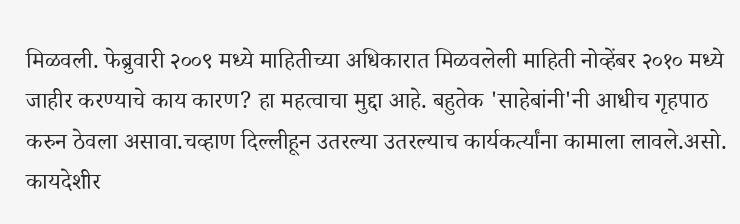मिळवली. फेब्रुवारी २००९ मध्ये माहितीच्या अधिकारात मिळवलेली माहिती नोव्हेंबर २०१० मध्ये जाहीर करण्याचे काय कारण? हा महत्वाचा मुद्दा आहे. बहुतेक 'साहेबांनी'नी आधीच गृहपाठ करुन ठेवला असावा.चव्हाण दिल्लीहून उतरल्या उतरल्याच कार्यकर्त्यांना कामाला लावले.असो. कायदेशीर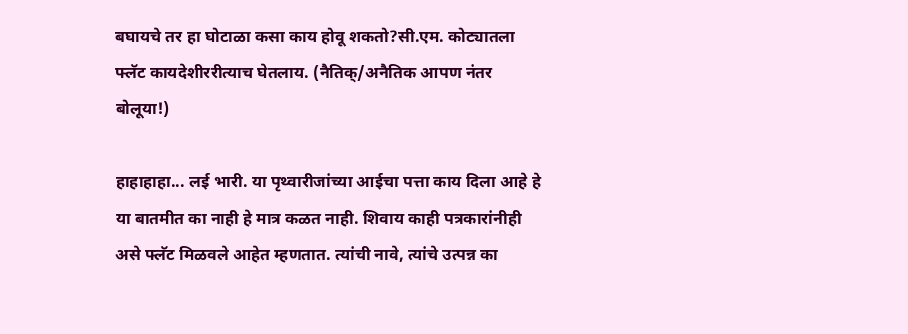बघायचे तर हा घोटाळा कसा काय होवू शकतो?सी.एम. कोट्यातला फ्लॅट कायदेशीररीत्याच घेतलाय. (नैतिक्/अनैतिक आपण नंतर बोलूया!)

हाहाहाहा... लई भारी. या पृथ्वारीजांच्या आईचा पत्ता काय दिला आहे हे या बातमीत का नाही हे मात्र कळत नाही. शिवाय काही पत्रकारांनीही असे फ्लॅट मिळवले आहेत म्हणतात. त्यांची नावे, त्यांचे उत्पन्न का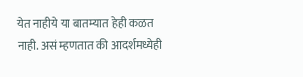येत नाहीये या बातम्यात हेही कळत नाही. असं म्हणतात की आदर्शमध्येही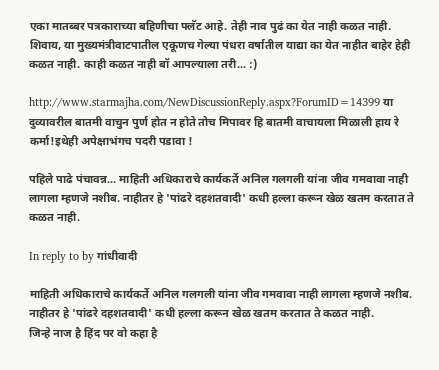एका मातब्बर पत्रकाराच्या बहिणीचा फ्लॅट आहे. तेही नाव पुढं का येत नाही कळत नाही. शिवाय, या मुख्यमंत्रीवाटपातील एकूणच गेल्या पंधरा वर्षातील याद्या का येत नाहीत बाहेर हेही कळत नाही. काही कळत नाही बॉ आपल्याला तरी... :)

http://www.starmajha.com/NewDiscussionReply.aspx?ForumID=14399 या दुव्यावरील बातमी वाचुन पुर्ण होत न होते तोच मिपावर हि बातमी वाचायला मिळाली हाय रे कर्मा!इथेही अपेक्षाभंगच पदरी पडावा !

पहिले पाढे पंचावन्न... माहिती अधिकाराचे कार्यकर्ते अनिल गलगली यांना जीव गमवावा नाही लागला म्हणजे नशीब. नाहीतर हे 'पांढरे दहशतवादी' कधी हल्ला करून खेळ खतम करतात ते कळत नाही.

In reply to by गांधीवादी

माहिती अधिकाराचे कार्यकर्ते अनिल गलगली यांना जीव गमवावा नाही लागला म्हणजे नशीब. नाहीतर हे 'पांढरे दहशतवादी' कधी हल्ला करून खेळ खतम करतात ते कळत नाही.
जिन्हे नाज है हिंद पर वो कहा है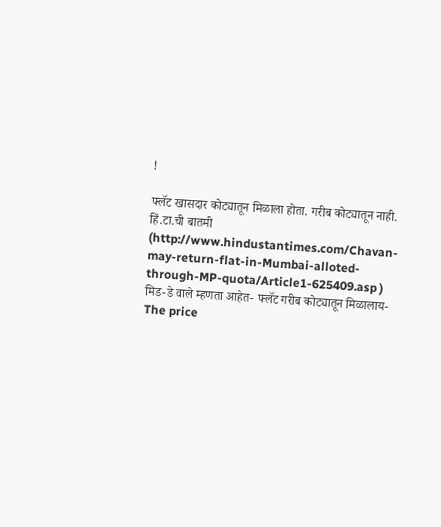!

फ्लॅट खासदार कोट्यातून मिळाला होता. गरीब कोट्यातून नाही. हिं.टा.ची बातमी (http://www.hindustantimes.com/Chavan-may-return-flat-in-Mumbai-alloted-through-MP-quota/Article1-625409.asp ) मिड-डे वाले म्हणता आहेत- फ्लॅट गरीब कोट्यातून मिळालाय- The price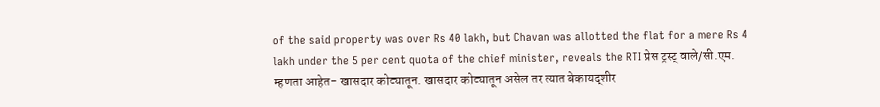of the said property was over Rs 40 lakh, but Chavan was allotted the flat for a mere Rs 4 lakh under the 5 per cent quota of the chief minister, reveals the RTI प्रेस ट्रस्ट् वाले/सी.एम. म्हणता आहेत- खासदार कोट्यातून. खासदार कोट्यातून असेल तर त्यात बेकायद्शीर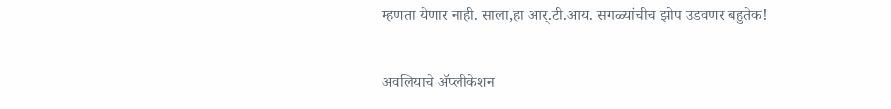म्हणता येणार नाही. साला,हा आर्.टी.आय. सगळ्यांचीच झोप उडवणर बहुतेक!

अवलियाचे अ‍ॅप्लीकेशन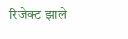रिजेक्ट झाले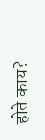होते काय?